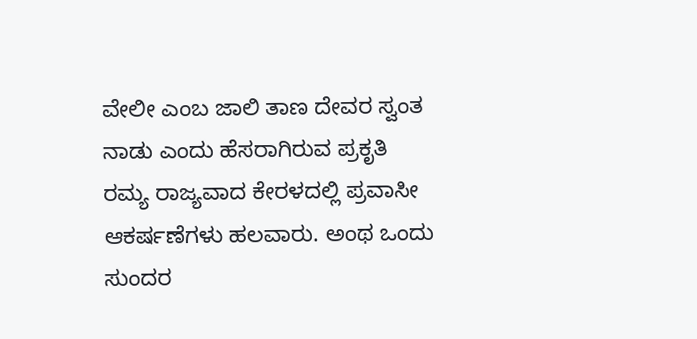ವೇಲೀ ಎಂಬ ಜಾಲಿ ತಾಣ ದೇವರ ಸ್ವಂತ ನಾಡು ಎಂದು ಹೆಸರಾಗಿರುವ ಪ್ರಕೃತಿ ರಮ್ಯ ರಾಜ್ಯವಾದ ಕೇರಳದಲ್ಲಿ ಪ್ರವಾಸೀ ಆಕರ್ಷಣೆಗಳು ಹಲವಾರು. ಅಂಥ ಒಂದು ಸುಂದರ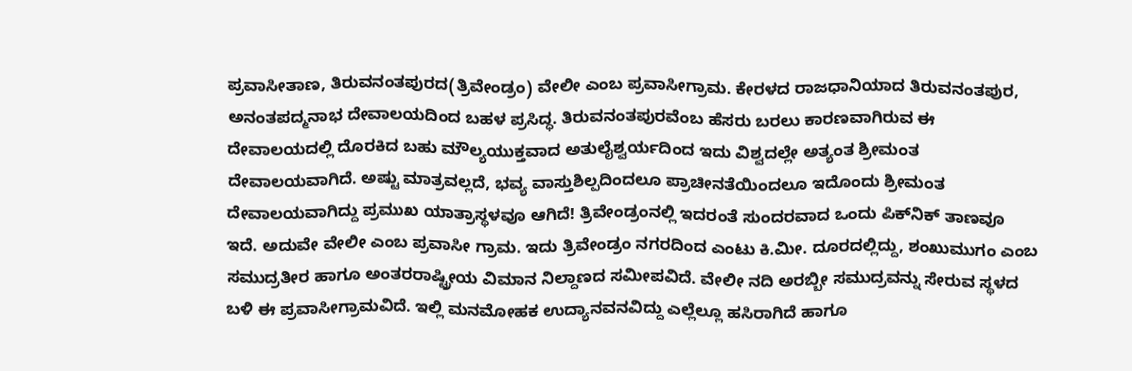ಪ್ರವಾಸೀತಾಣ, ತಿರುವನಂತಪುರದ(ತ್ರಿವೇಂಡ್ರಂ) ವೇಲೀ ಎಂಬ ಪ್ರವಾಸೀಗ್ರಾಮ. ಕೇರಳದ ರಾಜಧಾನಿಯಾದ ತಿರುವನಂತಪುರ, ಅನಂತಪದ್ಮನಾಭ ದೇವಾಲಯದಿಂದ ಬಹಳ ಪ್ರಸಿದ್ಧ. ತಿರುವನಂತಪುರವೆಂಬ ಹೆಸರು ಬರಲು ಕಾರಣವಾಗಿರುವ ಈ ದೇವಾಲಯದಲ್ಲಿ ದೊರಕಿದ ಬಹು ಮೌಲ್ಯಯುಕ್ತವಾದ ಅತುಲೈಶ್ವರ್ಯದಿಂದ ಇದು ವಿಶ್ವದಲ್ಲೇ ಅತ್ಯಂತ ಶ್ರೀಮಂತ ದೇವಾಲಯವಾಗಿದೆ. ಅಷ್ಟು ಮಾತ್ರವಲ್ಲದೆ, ಭವ್ಯ ವಾಸ್ತುಶಿಲ್ಪದಿಂದಲೂ ಪ್ರಾಚೀನತೆಯಿಂದಲೂ ಇದೊಂದು ಶ್ರೀಮಂತ ದೇವಾಲಯವಾಗಿದ್ದು ಪ್ರಮುಖ ಯಾತ್ರಾಸ್ಥಳವೂ ಆಗಿದೆ! ತ್ರಿವೇಂಡ್ರಂನಲ್ಲಿ ಇದರಂತೆ ಸುಂದರವಾದ ಒಂದು ಪಿಕ್‌ನಿಕ್ ತಾಣವೂ ಇದೆ. ಅದುವೇ ವೇಲೀ ಎಂಬ ಪ್ರವಾಸೀ ಗ್ರಾಮ. ಇದು ತ್ರಿವೇಂಡ್ರಂ ನಗರದಿಂದ ಎಂಟು ಕಿ.ಮೀ. ದೂರದಲ್ಲಿದ್ದು, ಶಂಖುಮುಗಂ ಎಂಬ ಸಮುದ್ರತೀರ ಹಾಗೂ ಅಂತರರಾಷ್ಟ್ರೀಯ ವಿಮಾನ ನಿಲ್ದಾಣದ ಸಮೀಪವಿದೆ. ವೇಲೀ ನದಿ ಅರಬ್ಬೀ ಸಮುದ್ರವನ್ನು ಸೇರುವ ಸ್ಥಳದ ಬಳಿ ಈ ಪ್ರವಾಸೀಗ್ರಾಮವಿದೆ. ಇಲ್ಲಿ ಮನಮೋಹಕ ಉದ್ಯಾನವನವಿದ್ದು ಎಲ್ಲೆಲ್ಲೂ ಹಸಿರಾಗಿದೆ ಹಾಗೂ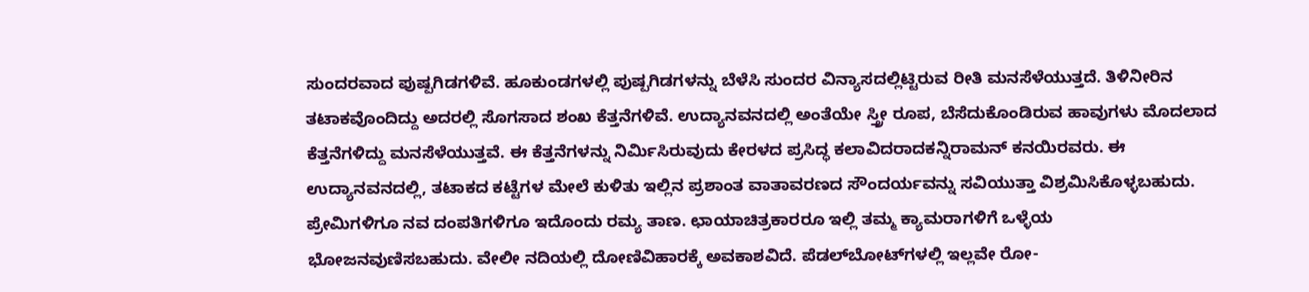ಸುಂದರವಾದ ಪುಷ್ಪಗಿಡಗಳಿವೆ. ಹೂಕುಂಡಗಳಲ್ಲಿ ಪುಷ್ಪಗಿಡಗಳನ್ನು ಬೆಳೆಸಿ ಸುಂದರ ವಿನ್ಯಾಸದಲ್ಲಿಟ್ಟಿರುವ ರೀತಿ ಮನಸೆಳೆಯುತ್ತದೆ. ತಿಳಿನೀರಿನ ತಟಾಕವೊಂದಿದ್ದು ಅದರಲ್ಲಿ ಸೊಗಸಾದ ಶಂಖ ಕೆತ್ತನೆಗಳಿವೆ. ಉದ್ಯಾನವನದಲ್ಲಿ ಅಂತೆಯೇ ಸ್ತ್ರೀ ರೂಪ, ಬೆಸೆದುಕೊಂಡಿರುವ ಹಾವುಗಳು ಮೊದಲಾದ ಕೆತ್ತನೆಗಳಿದ್ದು ಮನಸೆಳೆಯುತ್ತವೆ. ಈ ಕೆತ್ತನೆಗಳನ್ನು ನಿರ್ಮಿಸಿರುವುದು ಕೇರಳದ ಪ್ರಸಿದ್ಧ ಕಲಾವಿದರಾದಕನ್ನಿರಾಮನ್ ಕನಯಿರವರು. ಈ ಉದ್ಯಾನವನದಲ್ಲಿ, ತಟಾಕದ ಕಟ್ಟೆಗಳ ಮೇಲೆ ಕುಳಿತು ಇಲ್ಲಿನ ಪ್ರಶಾಂತ ವಾತಾವರಣದ ಸೌಂದರ್ಯವನ್ನು ಸವಿಯುತ್ತಾ ವಿಶ್ರಮಿಸಿಕೊಳ್ಳಬಹುದು. ಪ್ರೇಮಿಗಳಿಗೂ ನವ ದಂಪತಿಗಳಿಗೂ ಇದೊಂದು ರಮ್ಯ ತಾಣ. ಛಾಯಾಚಿತ್ರಕಾರರೂ ಇಲ್ಲಿ ತಮ್ಮ ಕ್ಯಾಮರಾಗಳಿಗೆ ಒಳ್ಳೆಯ ಭೋಜನವುಣಿಸಬಹುದು. ವೇಲೀ ನದಿಯಲ್ಲಿ ದೋಣಿವಿಹಾರಕ್ಕೆ ಅವಕಾಶವಿದೆ. ಪೆಡಲ್‌ಬೋಟ್‌ಗಳಲ್ಲಿ ಇಲ್ಲವೇ ರೋ-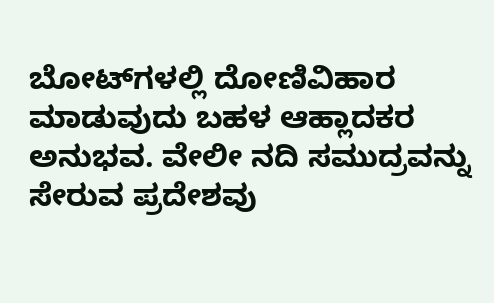ಬೋಟ್‌ಗಳಲ್ಲಿ ದೋಣಿವಿಹಾರ ಮಾಡುವುದು ಬಹಳ ಆಹ್ಲಾದಕರ ಅನುಭವ. ವೇಲೀ ನದಿ ಸಮುದ್ರವನ್ನು ಸೇರುವ ಪ್ರದೇಶವು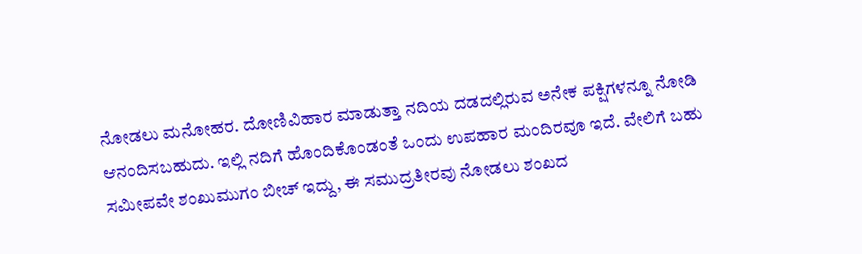ನೋಡಲು ಮನೋಹರ. ದೋಣಿವಿಹಾರ ಮಾಡುತ್ತಾ ನದಿಯ ದಡದಲ್ಲಿರುವ ಅನೇಕ ಪಕ್ಷಿಗಳನ್ನೂ ನೋಡಿ ಆನಂದಿಸಬಹುದು. ಇಲ್ಲಿ ನದಿಗೆ ಹೊಂದಿಕೊಂಡಂತೆ ಒಂದು ಉಪಹಾರ ಮಂದಿರವೂ ಇದೆ. ವೇಲಿಗೆ ಬಹು ಸಮೀಪವೇ ಶಂಖುಮುಗಂ ಬೀಚ್ ಇದ್ದು, ಈ ಸಮುದ್ರತೀರವು ನೋಡಲು ಶಂಖದ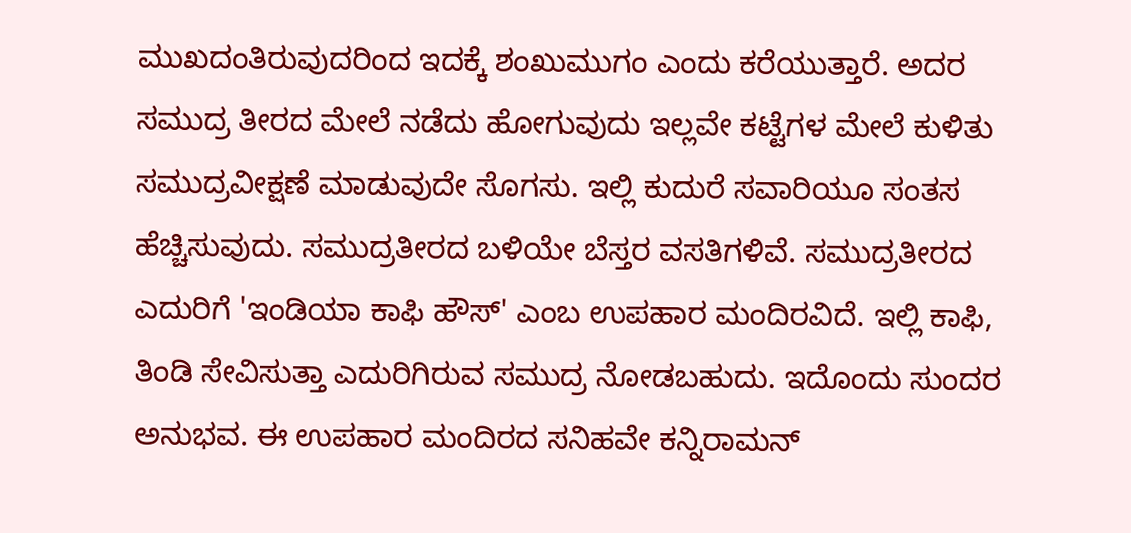ಮುಖದಂತಿರುವುದರಿಂದ ಇದಕ್ಕೆ ಶಂಖುಮುಗಂ ಎಂದು ಕರೆಯುತ್ತಾರೆ. ಅದರ ಸಮುದ್ರ ತೀರದ ಮೇಲೆ ನಡೆದು ಹೋಗುವುದು ಇಲ್ಲವೇ ಕಟ್ಟೆಗಳ ಮೇಲೆ ಕುಳಿತು ಸಮುದ್ರವೀಕ್ಷಣೆ ಮಾಡುವುದೇ ಸೊಗಸು. ಇಲ್ಲಿ ಕುದುರೆ ಸವಾರಿಯೂ ಸಂತಸ ಹೆಚ್ಚಿಸುವುದು. ಸಮುದ್ರತೀರದ ಬಳಿಯೇ ಬೆಸ್ತರ ವಸತಿಗಳಿವೆ. ಸಮುದ್ರತೀರದ ಎದುರಿಗೆ 'ಇಂಡಿಯಾ ಕಾಫಿ ಹೌಸ್‌' ಎಂಬ ಉಪಹಾರ ಮಂದಿರವಿದೆ. ಇಲ್ಲಿ ಕಾಫಿ, ತಿಂಡಿ ಸೇವಿಸುತ್ತಾ ಎದುರಿಗಿರುವ ಸಮುದ್ರ ನೋಡಬಹುದು. ಇದೊಂದು ಸುಂದರ ಅನುಭವ. ಈ ಉಪಹಾರ ಮಂದಿರದ ಸನಿಹವೇ ಕನ್ನಿರಾಮನ್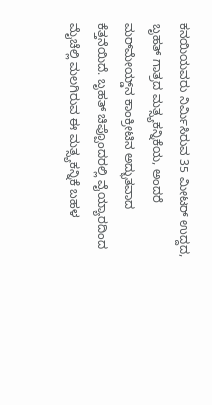ಕನಯಿಯವರು ನಿರ್ಮಿಸಿರುವ 35 ಮೀಟರ್ ಉದ್ದದ, ಬೃಹತ್ ಗಾತ್ರದ ಮತ್ಸ್ಯಕನ್ನಿಕೆಯ, ಅಂದರೆ ಮರ್‌ಮೇಯ್ಡ್‌ನ ಕಾಂಕ್ರೀಟಿನ ಅದ್ಭುತವಾದ ಕೆತ್ತನೆಯಿದೆ. ಬೃಹತ್ ಚಿಪ್ಪೊಂದರಲ್ಲಿ ವೈಯ್ಯಾರದಿಂದ ಮೈಚೆಲ್ಲಿ ಮಲಗಿರುವ ಈ ಮತ್ಸ್ಯಕನ್ನಿಕೆ ಬಹಳ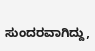ಸುಂದರವಾಗಿದ್ದು,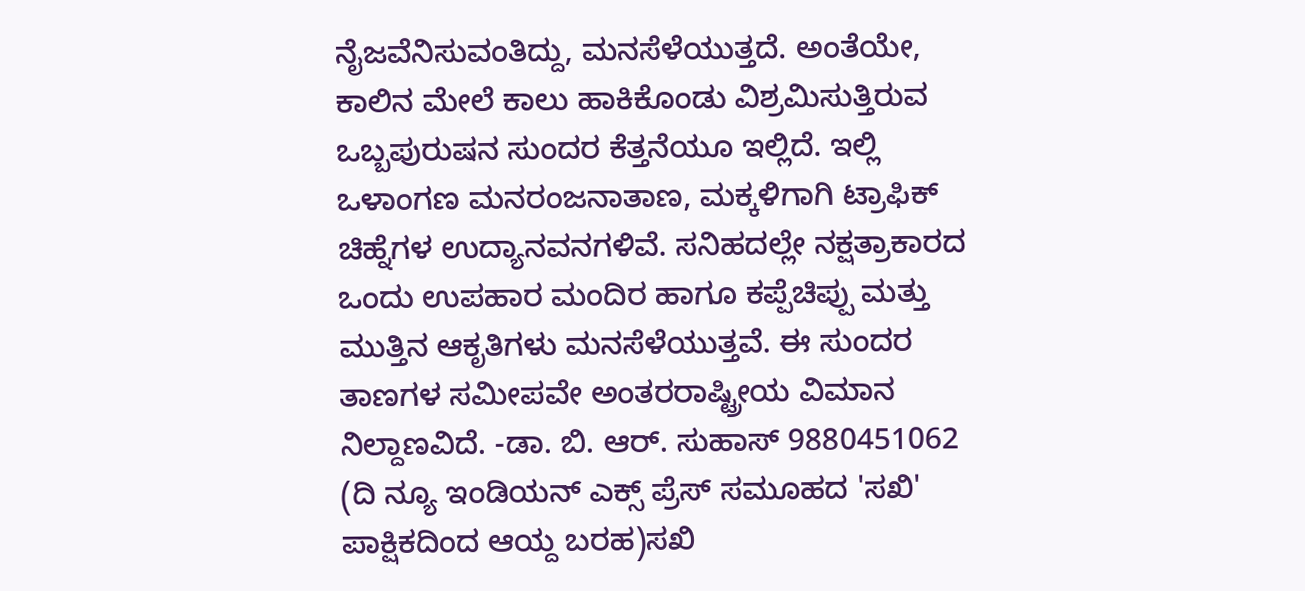ನೈಜವೆನಿಸುವಂತಿದ್ದು, ಮನಸೆಳೆಯುತ್ತದೆ. ಅಂತೆಯೇ, ಕಾಲಿನ ಮೇಲೆ ಕಾಲು ಹಾಕಿಕೊಂಡು ವಿಶ್ರಮಿಸುತ್ತಿರುವ ಒಬ್ಬಪುರುಷನ ಸುಂದರ ಕೆತ್ತನೆಯೂ ಇಲ್ಲಿದೆ. ಇಲ್ಲಿ ಒಳಾಂಗಣ ಮನರಂಜನಾತಾಣ, ಮಕ್ಕಳಿಗಾಗಿ ಟ್ರಾಫಿಕ್ ಚಿಹ್ನೆಗಳ ಉದ್ಯಾನವನಗಳಿವೆ. ಸನಿಹದಲ್ಲೇ ನಕ್ಷತ್ರಾಕಾರದ ಒಂದು ಉಪಹಾರ ಮಂದಿರ ಹಾಗೂ ಕಪ್ಪೆಚಿಪ್ಪು ಮತ್ತು ಮುತ್ತಿನ ಆಕೃತಿಗಳು ಮನಸೆಳೆಯುತ್ತವೆ. ಈ ಸುಂದರ ತಾಣಗಳ ಸಮೀಪವೇ ಅಂತರರಾಷ್ಟ್ರೀಯ ವಿಮಾನ ನಿಲ್ದಾಣವಿದೆ. -ಡಾ. ಬಿ. ಆರ್. ಸುಹಾಸ್ 9880451062 (ದಿ ನ್ಯೂ ಇಂಡಿಯನ್ ಎಕ್ಸ್ ಪ್ರೆಸ್ ಸಮೂಹದ 'ಸಖಿ' ಪಾಕ್ಷಿಕದಿಂದ ಆಯ್ದ ಬರಹ)ಸಖಿ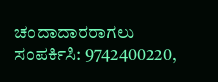ಚಂದಾದಾರರಾಗಲು ಸಂಪರ್ಕಿಸಿ: 9742400220,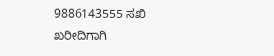9886143555 ಸಖಿ ಖರೀದಿಗಾಗಿ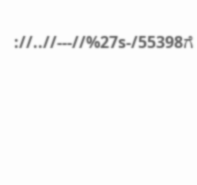://..//---//%27s-/55398ಗೆ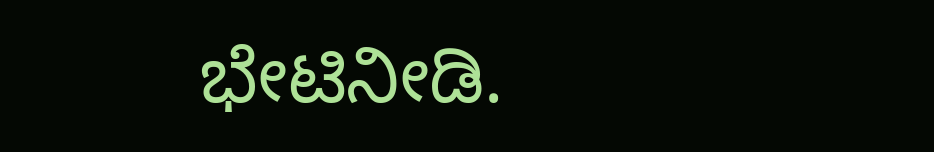ಭೇಟಿನೀಡಿ.